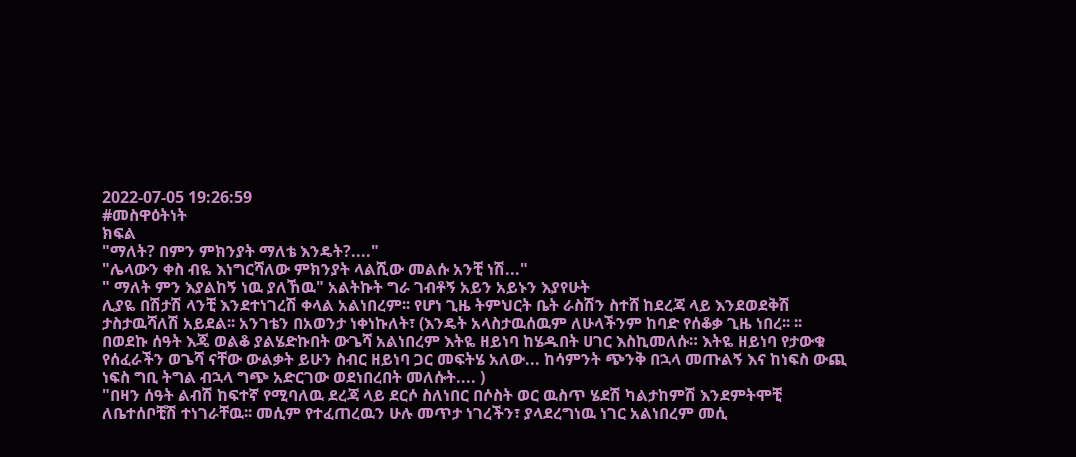2022-07-05 19:26:59
#መስዋዕትነት
ክፍል
"ማለት? በምን ምክንያት ማለቴ እንዴት?...."
"ሌላውን ቀስ ብዬ እነግርሻለው ምክንያት ላልሺው መልሱ አንቺ ነሽ..."
" ማለት ምን እያልከኝ ነዉ ያለኸዉ" አልትኩት ግራ ገብቶኝ አይን አይኑን እያየሁት
ሊያዬ በሽታሽ ላንቺ እንደተነገረሽ ቀላል አልነበረም፡፡ የሆነ ጊዜ ትምህርት ቤት ራስሽን ስተሸ ከደረጃ ላይ እንደወደቅሽ ታስታዉሻለሽ አይደል፡፡ አንገቴን በአወንታ ነቀነኩለት፣ (እንዴት አላስታዉሰዉም ለሁላችንም ከባድ የሰቆቃ ጊዜ ነበረ፡፡ ፡፡ በወደኩ ሰዓት እጄ ወልቆ ያልሄድኩበት ውጌሻ አልነበረም እትዬ ዘይነባ ከሄዱበት ሀገር እስኪመለሱ። እትዬ ዘይነባ የታውቁ የሰፈራችን ወጌሻ ናቸው ውልቃት ይሁን ስብር ዘይነባ ጋር መፍትሄ አለው... ከሳምንት ጭንቅ በኋላ መጡልኝ እና ከነፍስ ውጪ ነፍስ ግቢ ትግል ብኋላ ግጭ አድርገው ወደነበረበት መለሱት.... )
"በዛን ሰዓት ልብሽ ከፍተኛ የሚባለዉ ደረጃ ላይ ደርሶ ስለነበር በሶስት ወር ዉስጥ ሄደሽ ካልታከምሽ እንደምትሞቺ ለቤተሰቦቺሽ ተነገራቸዉ፡፡ መሲም የተፈጠረዉን ሁሉ መጥታ ነገረችን፣ ያላደረግነዉ ነገር አልነበረም መሲ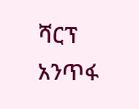ሻርፕ አንጥፋ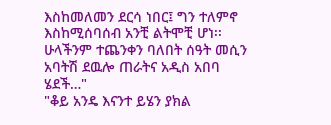እስከመለመን ደርሳ ነበር፤ ግን ተለምኖ እስከሚሰባሰብ አንቺ ልትሞቺ ሆነ፡፡ ሁላችንም ተጨንቀን ባለበት ሰዓት መሲን አባትሽ ደዉሎ ጠራትና አዲስ አበባ ሄደች…"
"ቆይ አንዴ እናንተ ይሄን ያክል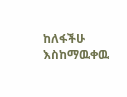ከለፋችሁ እስከማዉቀዉ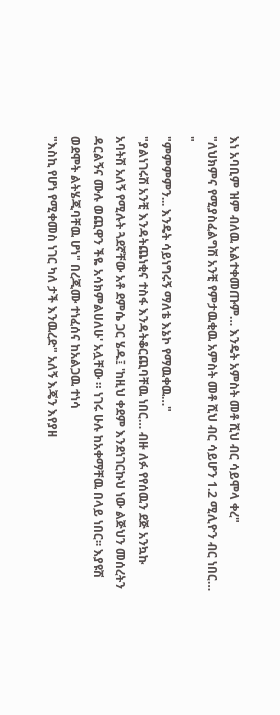እነ አባቢም ዝም ብለዉ አልተቀመጡም… እንዴት አምስት መቶ ሺህ ብር ሳይሞላ ቀረ"
"ለህክምና የሚያስፈልግሽ አንቺ የምታዉቂዉ አምስት መቶ ሺህ ብር ሳይሆን 1.2 ሚሊዮን ብር ነበር… "
"ምምምምን... እንዴት ሳይነግሩኝ ማለቴ እኔኮ የማዉቀዉ…"
"ያልነገሩሽ አንቺ እንዳትጨነቂና ተስፋ እንዳትቆርጪባቸዉ ነበር… ብዙ ለፉ የየሰዉን ደጅ አንኳኩ አባትሽ አለኝ የሚሉት ጓደኛቸው አቶ ደምሴ ጋር ሄዱ፤ 'ከዚህ ቀደም እንደነገርኩህ ነው ልጅህን መሰረትን ዳርልኝና ሙሉ ወጪዋን ችዬ አሳክምልሀለሁ' አሏቸው ። ነገሩ ሁሉ ከአቀማቸዉ በላይ ነበር፡፡ እያዩሽ ወደሞት ልትሄጂባቸዉ ሆነ" በረጂሙ ተነፈሰና ከአልጋዉ ተነሳ
"እስኪ የሆነ የሚቀመስ ነገር ካለ ታች እንዉረድ" አለኝ እጄን እየያዘ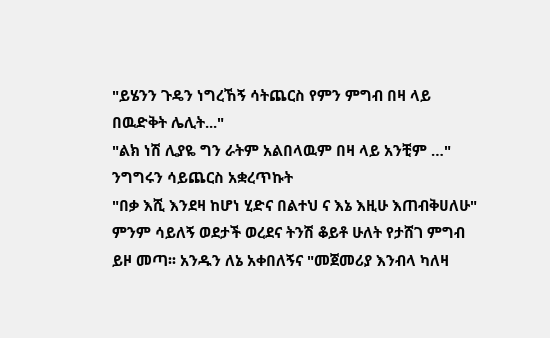"ይሄንን ጉዴን ነግረኸኝ ሳትጨርስ የምን ምግብ በዛ ላይ በዉድቅት ሌሊት..."
"ልክ ነሽ ሊያዬ ግን ራትም አልበላዉም በዛ ላይ አንቺም …" ንግግሩን ሳይጨርስ አቋረጥኩት
"በቃ እሺ እንደዛ ከሆነ ሂድና በልተህ ና እኔ እዚሁ እጠብቅሀለሁ" ምንም ሳይለኝ ወደታች ወረደና ትንሽ ቆይቶ ሁለት የታሸገ ምግብ ይዞ መጣ፡፡ አንዱን ለኔ አቀበለኝና "መጀመሪያ እንብላ ካለዛ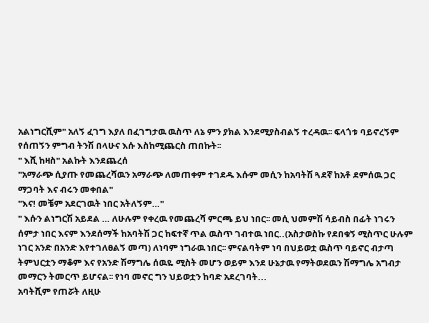አልነግርሺም" አለኝ ፈገግ እያለ በፈገግታዉ ዉስጥ ለኔ ምን ያክል እንደሚያስብልኝ ተረዳዉ፡፡ ፍላጎቱ ባይኖረኝም የሰጠኝን ምግብ ትንሽ በላሁና እሱ እስከሚጨርስ ጠበኩት፡፡
" እሺ ከዛስ" አልኩት እንደጨረሰ
"አማራጭ ሲያጡ የመጨረሻዉን አማራጭ ለመጠቀም ተገደዱ እሱም መሲን ከአባትሽ ጓደኛ ከአቶ ደምሰዉ ጋር ማጋባት እና ብሩን መቀበል"
"እና! መቼም አደርገዉት ነበር አትለኝም…"
" እሱን ልነግርሽ አይደል … ለሁሉም የቀረዉ የመጨረሻ ምርጫ ይህ ነበር፡፡ መሲ ህመምሽ ሳይብስ በፊት ነገሩን ሰምታ ነበር እናም እንደሰማች ከአባትሽ ጋር ከፍተኛ ጥል ዉስጥ ገብተዉ ነበር..(አስታወስኩ የደበቁኝ ሚስጥር ሁሉም ነገር አንድ በአንድ እየተገለፀልኝ መጣ) ለነባም ነግራዉ ነበር፡፡ ምናልባትም ነባ በህይወቷ ዉስጥ ባይኖር ብታጣ ትምህርቷን ማቆም እና የአንድ ሽማግሌ ሰዉዬ ሚስት መሆን ወይም እንደ ሁኔታዉ የማትወደዉን ሽማግሌ አግብታ መማርን ትመርጥ ይሆናል፡፡ የነባ መኖር ግን ህይወቷን ከባድ አደረገባት...
አባትሺም የጠሯት ለዚሁ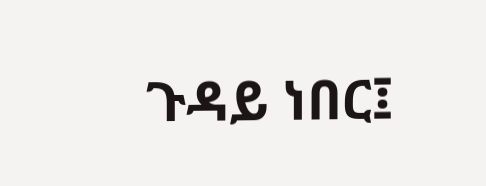ጉዳይ ነበር፤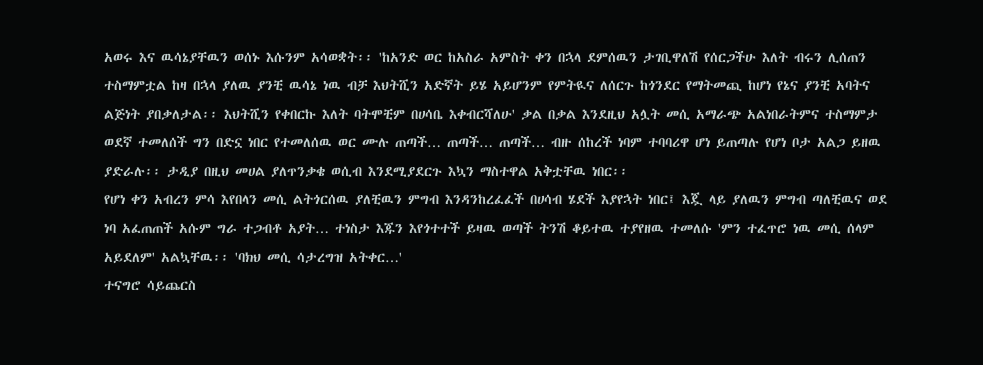አወሩ እና ዉሳኔያቸዉን ወሰኑ እሱንም አሳወቋት፡፡ 'ከአንድ ወር ከአስራ አምስት ቀን በኋላ ደምሰዉን ታገቢዋለሽ የሰርጋችሁ እለት ብሩን ሊሰጠን ተስማምቷል ከዛ በኋላ ያለዉ ያንቺ ዉሳኔ ነዉ ብቻ እህትሺን አድኛት ይሄ አይሆንም የምትዪና ለሰርጉ ከጎንደር የማትመጪ ከሆነ የኔና ያንቺ አባትና ልጅነት ያበቃለታል፡፡ እህትሺን የቀበርኩ እለት ባትሞቺም በሀሳቤ እቀብርሻለሁ' ቃል በቃል እንደዚህ አሏት መሲ አማራጭ አልነበራትምና ተስማምታ ወደኛ ተመለሰች ግን በድኗ ነበር የተመለሰዉ ወር ሙሉ ጠጣች… ጠጣች… ጠጣች… ብዙ ሰከረች ነባም ተባባሪዋ ሆነ ይጠጣሉ የሆነ ቦታ አልጋ ይዘዉ ያድራሉ፡፡ ታዲያ በዚህ መሀል ያለጥንቃቄ ወሲብ እንደሚያደርጉ እኳን ማስተዋል አቅቷቸዉ ነበር፡፡
የሆነ ቀን አብረን ምሳ እየበላን መሲ ልትጎርሰዉ ያለቺዉን ምግብ እንዳንከረፈፈች በሀሳብ ሄደች እያየኋት ነበር፤ እጇ ላይ ያለዉን ምግብ ጣለቺዉና ወደ ነባ አፈጠጠች አሱም ግራ ተጋብቶ አያት… ተነስታ እጁን እየጎተተች ይዛዉ ወጣች ትንሽ ቆይተዉ ተያየዘዉ ተመለሱ 'ምን ተፈጥሮ ነዉ መሲ ሰላም አይደለም' አልኳቸዉ፡፡ 'ባክህ መሲ ሳታረግዝ አትቀር…'
ተናግሮ ሳይጨርስ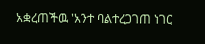አቋረጠችዉ 'አንተ ባልተረጋገጠ ነገር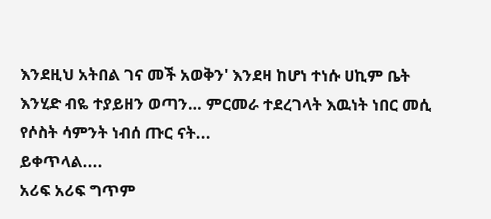እንደዚህ አትበል ገና መች አወቅን' እንደዛ ከሆነ ተነሱ ሀኪም ቤት እንሂድ ብዬ ተያይዘን ወጣን… ምርመራ ተደረገላት እዉነት ነበር መሲ የሶስት ሳምንት ነብሰ ጡር ናት...
ይቀጥላል....
አሪፍ አሪፍ ግጥም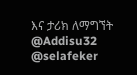እና ታሪክ ለማግኘት
@Addisu32
@selafeker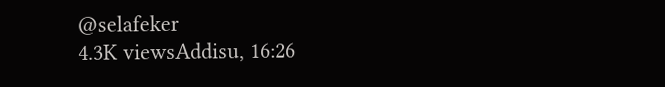@selafeker
4.3K viewsAddisu, 16:26